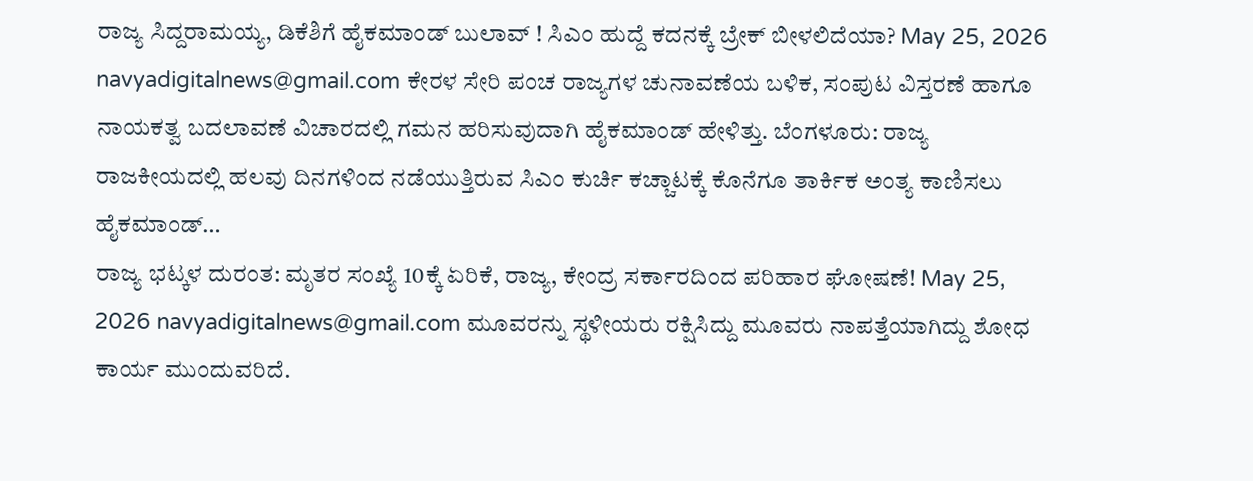ರಾಜ್ಯ ಸಿದ್ದರಾಮಯ್ಯ, ಡಿಕೆಶಿಗೆ ಹೈಕಮಾಂಡ್ ಬುಲಾವ್ ! ಸಿಎಂ ಹುದ್ದೆ ಕದನಕ್ಕೆ ಬ್ರೇಕ್ ಬೀಳಲಿದೆಯಾ? May 25, 2026 navyadigitalnews@gmail.com ಕೇರಳ ಸೇರಿ ಪಂಚ ರಾಜ್ಯಗಳ ಚುನಾವಣೆಯ ಬಳಿಕ, ಸಂಪುಟ ವಿಸ್ತರಣೆ ಹಾಗೂ ನಾಯಕತ್ವ ಬದಲಾವಣೆ ವಿಚಾರದಲ್ಲಿ ಗಮನ ಹರಿಸುವುದಾಗಿ ಹೈಕಮಾಂಡ್ ಹೇಳಿತ್ತು. ಬೆಂಗಳೂರು: ರಾಜ್ಯ ರಾಜಕೀಯದಲ್ಲಿ ಹಲವು ದಿನಗಳಿಂದ ನಡೆಯುತ್ತಿರುವ ಸಿಎಂ ಕುರ್ಚಿ ಕಚ್ಚಾಟಕ್ಕೆ ಕೊನೆಗೂ ತಾರ್ಕಿಕ ಅಂತ್ಯ ಕಾಣಿಸಲು ಹೈಕಮಾಂಡ್…
ರಾಜ್ಯ ಭಟ್ಕಳ ದುರಂತ: ಮೃತರ ಸಂಖ್ಯೆ 10ಕ್ಕೆ ಏರಿಕೆ, ರಾಜ್ಯ, ಕೇಂದ್ರ ಸರ್ಕಾರದಿಂದ ಪರಿಹಾರ ಘೋಷಣೆ! May 25, 2026 navyadigitalnews@gmail.com ಮೂವರನ್ನು ಸ್ಥಳೀಯರು ರಕ್ಷಿಸಿದ್ದು ಮೂವರು ನಾಪತ್ತೆಯಾಗಿದ್ದು ಶೋಧ ಕಾರ್ಯ ಮುಂದುವರಿದೆ.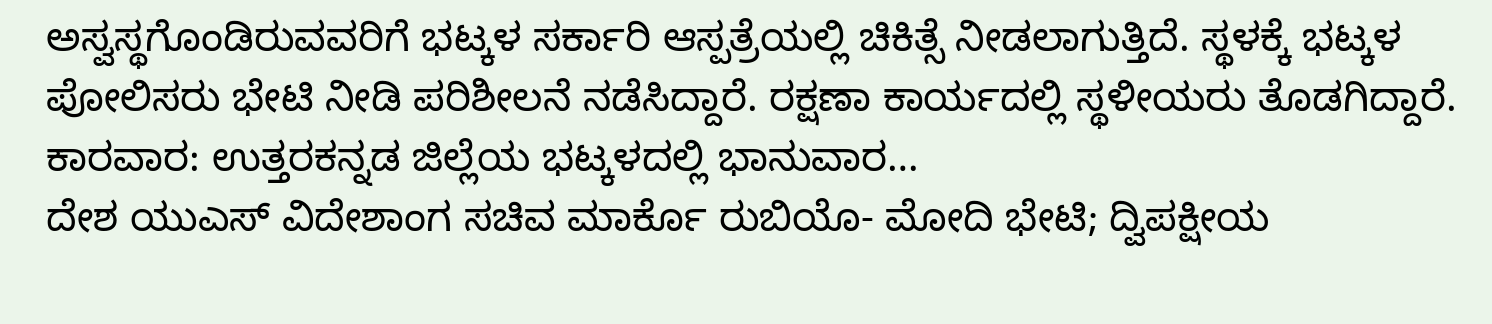ಅಸ್ವಸ್ಥಗೊಂಡಿರುವವರಿಗೆ ಭಟ್ಕಳ ಸರ್ಕಾರಿ ಆಸ್ಪತ್ರೆಯಲ್ಲಿ ಚಿಕಿತ್ಸೆ ನೀಡಲಾಗುತ್ತಿದೆ. ಸ್ಥಳಕ್ಕೆ ಭಟ್ಕಳ ಪೋಲಿಸರು ಭೇಟಿ ನೀಡಿ ಪರಿಶೀಲನೆ ನಡೆಸಿದ್ದಾರೆ. ರಕ್ಷಣಾ ಕಾರ್ಯದಲ್ಲಿ ಸ್ಥಳೀಯರು ತೊಡಗಿದ್ದಾರೆ. ಕಾರವಾರ: ಉತ್ತರಕನ್ನಡ ಜಿಲ್ಲೆಯ ಭಟ್ಕಳದಲ್ಲಿ ಭಾನುವಾರ…
ದೇಶ ಯುಎಸ್ ವಿದೇಶಾಂಗ ಸಚಿವ ಮಾರ್ಕೊ ರುಬಿಯೊ- ಮೋದಿ ಭೇಟಿ; ದ್ವಿಪಕ್ಷೀಯ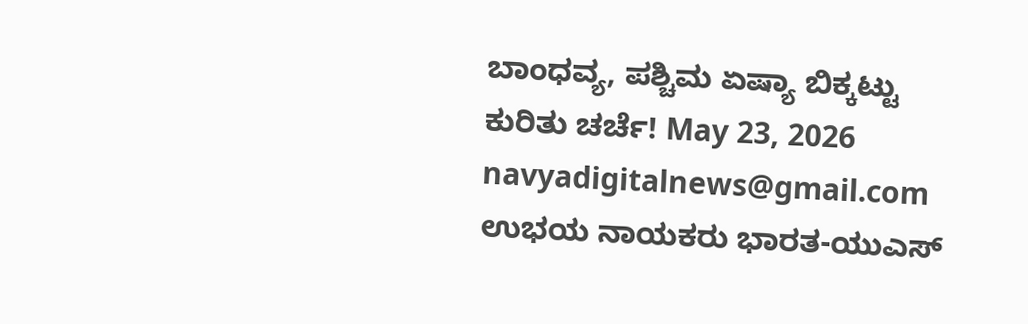ಬಾಂಧವ್ಯ, ಪಶ್ಚಿಮ ಏಷ್ಯಾ ಬಿಕ್ಕಟ್ಟು ಕುರಿತು ಚರ್ಚೆ! May 23, 2026 navyadigitalnews@gmail.com ಉಭಯ ನಾಯಕರು ಭಾರತ-ಯುಎಸ್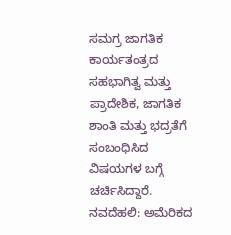ಸಮಗ್ರ ಜಾಗತಿಕ ಕಾರ್ಯತಂತ್ರದ ಸಹಭಾಗಿತ್ವ ಮತ್ತು ಪ್ರಾದೇಶಿಕ, ಜಾಗತಿಕ ಶಾಂತಿ ಮತ್ತು ಭದ್ರತೆಗೆ ಸಂಬಂಧಿಸಿದ ವಿಷಯಗಳ ಬಗ್ಗೆ ಚರ್ಚಿಸಿದ್ದಾರೆ. ನವದೆಹಲಿ: ಅಮೆರಿಕದ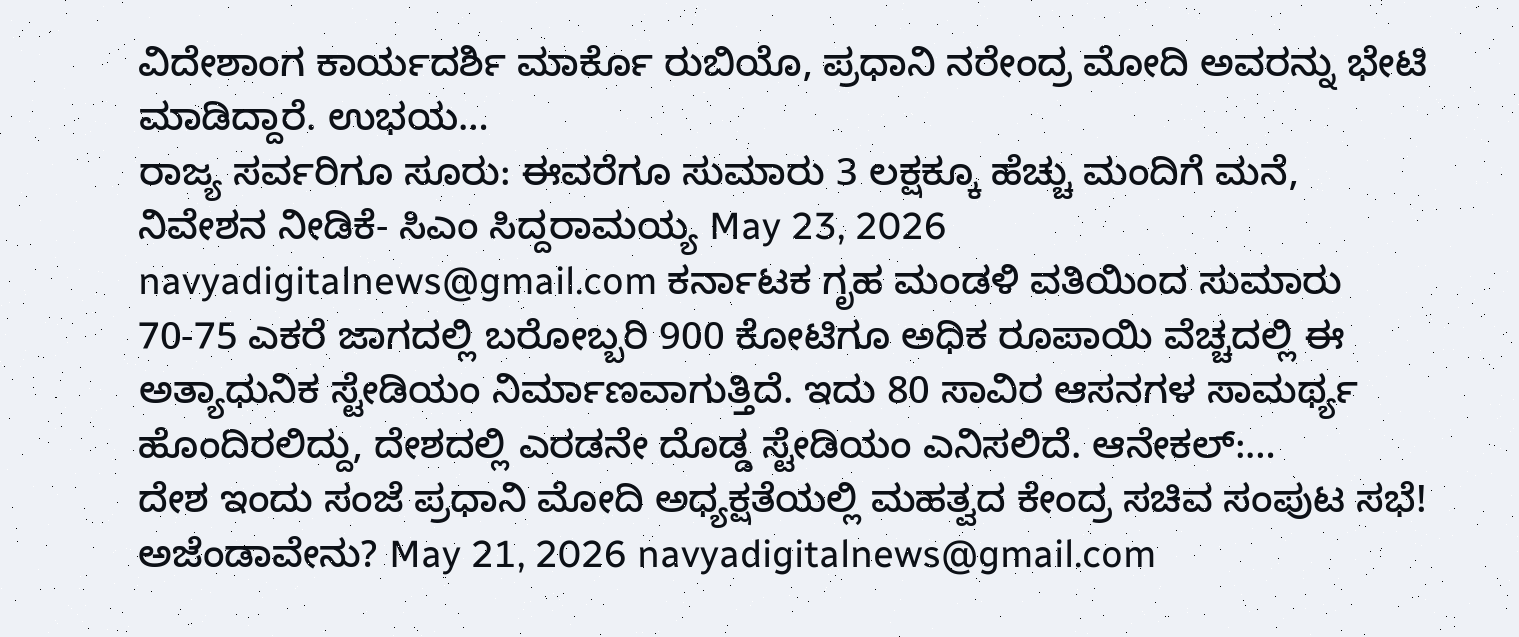ವಿದೇಶಾಂಗ ಕಾರ್ಯದರ್ಶಿ ಮಾರ್ಕೊ ರುಬಿಯೊ, ಪ್ರಧಾನಿ ನರೇಂದ್ರ ಮೋದಿ ಅವರನ್ನು ಭೇಟಿ ಮಾಡಿದ್ದಾರೆ. ಉಭಯ…
ರಾಜ್ಯ ಸರ್ವರಿಗೂ ಸೂರು: ಈವರೆಗೂ ಸುಮಾರು 3 ಲಕ್ಷಕ್ಕೂ ಹೆಚ್ಚು ಮಂದಿಗೆ ಮನೆ, ನಿವೇಶನ ನೀಡಿಕೆ- ಸಿಎಂ ಸಿದ್ದರಾಮಯ್ಯ May 23, 2026 navyadigitalnews@gmail.com ಕರ್ನಾಟಕ ಗೃಹ ಮಂಡಳಿ ವತಿಯಿಂದ ಸುಮಾರು 70-75 ಎಕರೆ ಜಾಗದಲ್ಲಿ ಬರೋಬ್ಬರಿ 900 ಕೋಟಿಗೂ ಅಧಿಕ ರೂಪಾಯಿ ವೆಚ್ಚದಲ್ಲಿ ಈ ಅತ್ಯಾಧುನಿಕ ಸ್ಟೇಡಿಯಂ ನಿರ್ಮಾಣವಾಗುತ್ತಿದೆ. ಇದು 80 ಸಾವಿರ ಆಸನಗಳ ಸಾಮರ್ಥ್ಯ ಹೊಂದಿರಲಿದ್ದು, ದೇಶದಲ್ಲಿ ಎರಡನೇ ದೊಡ್ಡ ಸ್ಟೇಡಿಯಂ ಎನಿಸಲಿದೆ. ಆನೇಕಲ್:…
ದೇಶ ಇಂದು ಸಂಜೆ ಪ್ರಧಾನಿ ಮೋದಿ ಅಧ್ಯಕ್ಷತೆಯಲ್ಲಿ ಮಹತ್ವದ ಕೇಂದ್ರ ಸಚಿವ ಸಂಪುಟ ಸಭೆ! ಅಜೆಂಡಾವೇನು? May 21, 2026 navyadigitalnews@gmail.com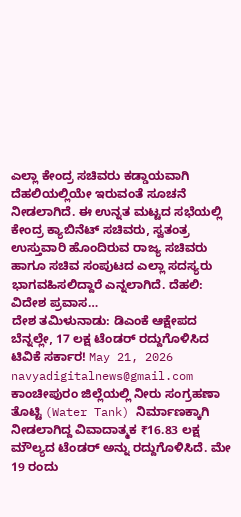ಎಲ್ಲಾ ಕೇಂದ್ರ ಸಚಿವರು ಕಡ್ಡಾಯವಾಗಿ ದೆಹಲಿಯಲ್ಲಿಯೇ ಇರುವಂತೆ ಸೂಚನೆ ನೀಡಲಾಗಿದೆ. ಈ ಉನ್ನತ ಮಟ್ಟದ ಸಭೆಯಲ್ಲಿ ಕೇಂದ್ರ ಕ್ಯಾಬಿನೆಟ್ ಸಚಿವರು, ಸ್ವತಂತ್ರ ಉಸ್ತುವಾರಿ ಹೊಂದಿರುವ ರಾಜ್ಯ ಸಚಿವರು ಹಾಗೂ ಸಚಿವ ಸಂಪುಟದ ಎಲ್ಲಾ ಸದಸ್ಯರು ಭಾಗವಹಿಸಲಿದ್ದಾರೆ ಎನ್ನಲಾಗಿದೆ. ದೆಹಲಿ: ವಿದೇಶ ಪ್ರವಾಸ…
ದೇಶ ತಮಿಳುನಾಡು: ಡಿಎಂಕೆ ಆಕ್ಷೇಪದ ಬೆನ್ನಲ್ಲೇ, 17 ಲಕ್ಷ ಟೆಂಡರ್ ರದ್ದುಗೊಳಿಸಿದ ಟಿವಿಕೆ ಸರ್ಕಾರ! May 21, 2026 navyadigitalnews@gmail.com ಕಾಂಚೀಪುರಂ ಜಿಲ್ಲೆಯಲ್ಲಿ ನೀರು ಸಂಗ್ರಹಣಾ ತೊಟ್ಟಿ (Water Tank) ನಿರ್ಮಾಣಕ್ಕಾಗಿ ನೀಡಲಾಗಿದ್ದ ವಿವಾದಾತ್ಮಕ ₹16.83 ಲಕ್ಷ ಮೌಲ್ಯದ ಟೆಂಡರ್ ಅನ್ನು ರದ್ದುಗೊಳಿಸಿದೆ. ಮೇ 19 ರಂದು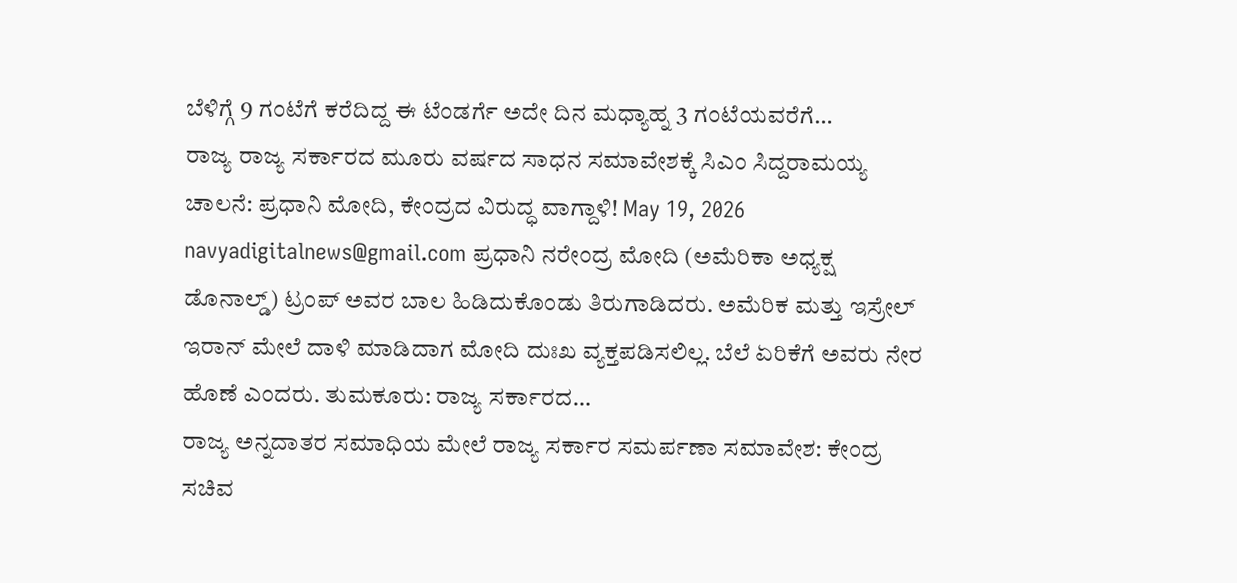ಬೆಳಿಗ್ಗೆ 9 ಗಂಟೆಗೆ ಕರೆದಿದ್ದ ಈ ಟೆಂಡರ್ಗೆ ಅದೇ ದಿನ ಮಧ್ಯಾಹ್ನ 3 ಗಂಟೆಯವರೆಗೆ…
ರಾಜ್ಯ ರಾಜ್ಯ ಸರ್ಕಾರದ ಮೂರು ವರ್ಷದ ಸಾಧನ ಸಮಾವೇಶಕ್ಕೆ ಸಿಎಂ ಸಿದ್ದರಾಮಯ್ಯ ಚಾಲನೆ: ಪ್ರಧಾನಿ ಮೋದಿ, ಕೇಂದ್ರದ ವಿರುದ್ಧ ವಾಗ್ದಾಳಿ! May 19, 2026 navyadigitalnews@gmail.com ಪ್ರಧಾನಿ ನರೇಂದ್ರ ಮೋದಿ (ಅಮೆರಿಕಾ ಅಧ್ಯಕ್ಷ ಡೊನಾಲ್ಡ್) ಟ್ರಂಪ್ ಅವರ ಬಾಲ ಹಿಡಿದುಕೊಂಡು ತಿರುಗಾಡಿದರು. ಅಮೆರಿಕ ಮತ್ತು ಇಸ್ರೇಲ್ ಇರಾನ್ ಮೇಲೆ ದಾಳಿ ಮಾಡಿದಾಗ ಮೋದಿ ದುಃಖ ವ್ಯಕ್ತಪಡಿಸಲಿಲ್ಲ. ಬೆಲೆ ಏರಿಕೆಗೆ ಅವರು ನೇರ ಹೊಣೆ ಎಂದರು. ತುಮಕೂರು: ರಾಜ್ಯ ಸರ್ಕಾರದ…
ರಾಜ್ಯ ಅನ್ನದಾತರ ಸಮಾಧಿಯ ಮೇಲೆ ರಾಜ್ಯ ಸರ್ಕಾರ ಸಮರ್ಪಣಾ ಸಮಾವೇಶ: ಕೇಂದ್ರ ಸಚಿವ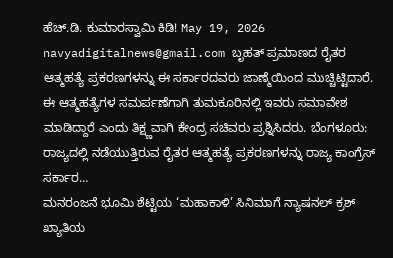ಹೆಚ್.ಡಿ. ಕುಮಾರಸ್ವಾಮಿ ಕಿಡಿ! May 19, 2026 navyadigitalnews@gmail.com ಬೃಹತ್ ಪ್ರಮಾಣದ ರೈತರ ಆತ್ಮಹತ್ಯೆ ಪ್ರಕರಣಗಳನ್ನು ಈ ಸರ್ಕಾರದವರು ಜಾಣ್ಮೆಯಿಂದ ಮುಚ್ಚಿಟ್ಟಿದಾರೆ. ಈ ಆತ್ಮಹತ್ಯೆಗಳ ಸಮರ್ಪಣೆಗಾಗಿ ತುಮಕೂರಿನಲ್ಲಿ ಇವರು ಸಮಾವೇಶ ಮಾಡಿದ್ದಾರೆ ಎಂದು ತಿಕ್ಷ್ಣವಾಗಿ ಕೇಂದ್ರ ಸಚಿವರು ಪ್ರಶ್ನಿಸಿದರು. ಬೆಂಗಳೂರು: ರಾಜ್ಯದಲ್ಲಿ ನಡೆಯುತ್ತಿರುವ ರೈತರ ಆತ್ಮಹತ್ಯೆ ಪ್ರಕರಣಗಳನ್ನು ರಾಜ್ಯ ಕಾಂಗ್ರೆಸ್ ಸರ್ಕಾರ…
ಮನರಂಜನೆ ಭೂಮಿ ಶೆಟ್ಟಿಯ ‘ಮಹಾಕಾಳಿ’ ಸಿನಿಮಾಗೆ ನ್ಯಾಷನಲ್ ಕ್ರಶ್ ಖ್ಯಾತಿಯ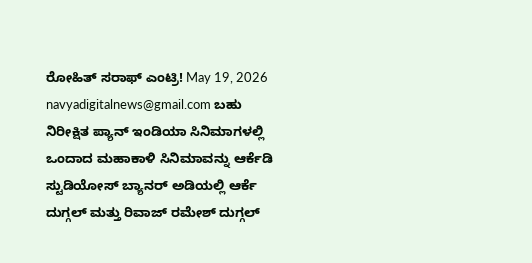ರೋಹಿತ್ ಸರಾಫ್ ಎಂಟ್ರಿ! May 19, 2026 navyadigitalnews@gmail.com ಬಹು ನಿರೀಕ್ಷಿತ ಪ್ಯಾನ್ ಇಂಡಿಯಾ ಸಿನಿಮಾಗಳಲ್ಲಿ ಒಂದಾದ ಮಹಾಕಾಳಿ ಸಿನಿಮಾವನ್ನು ಆರ್ಕೆಡಿ ಸ್ಟುಡಿಯೋಸ್ ಬ್ಯಾನರ್ ಅಡಿಯಲ್ಲಿ ಆರ್ಕೆ ದುಗ್ಗಲ್ ಮತ್ತು ರಿವಾಜ್ ರಮೇಶ್ ದುಗ್ಗಲ್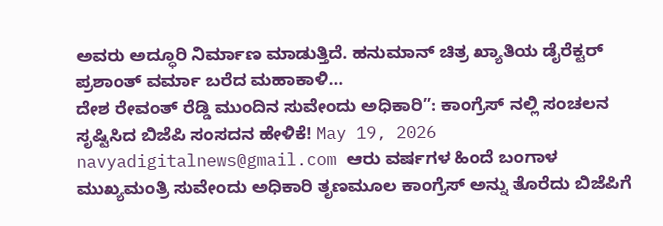ಅವರು ಅದ್ಧೂರಿ ನಿರ್ಮಾಣ ಮಾಡುತ್ತಿದೆ. ಹನುಮಾನ್ ಚಿತ್ರ ಖ್ಯಾತಿಯ ಡೈರೆಕ್ಟರ್ ಪ್ರಶಾಂತ್ ವರ್ಮಾ ಬರೆದ ಮಹಾಕಾಳಿ…
ದೇಶ ರೇವಂತ್ ರೆಡ್ಡಿ ಮುಂದಿನ ಸುವೇಂದು ಅಧಿಕಾರಿ”: ಕಾಂಗ್ರೆಸ್ ನಲ್ಲಿ ಸಂಚಲನ ಸೃಷ್ಟಿಸಿದ ಬಿಜೆಪಿ ಸಂಸದನ ಹೇಳಿಕೆ! May 19, 2026 navyadigitalnews@gmail.com ಆರು ವರ್ಷಗಳ ಹಿಂದೆ ಬಂಗಾಳ ಮುಖ್ಯಮಂತ್ರಿ ಸುವೇಂದು ಅಧಿಕಾರಿ ತೃಣಮೂಲ ಕಾಂಗ್ರೆಸ್ ಅನ್ನು ತೊರೆದು ಬಿಜೆಪಿಗೆ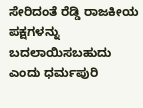ಸೇರಿದಂತೆ ರೆಡ್ಡಿ ರಾಜಕೀಯ ಪಕ್ಷಗಳನ್ನು ಬದಲಾಯಿಸಬಹುದು ಎಂದು ಧರ್ಮಪುರಿ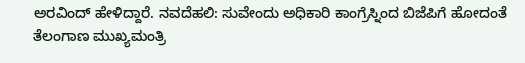ಅರವಿಂದ್ ಹೇಳಿದ್ದಾರೆ. ನವದೆಹಲಿ: ಸುವೇಂದು ಅಧಿಕಾರಿ ಕಾಂಗ್ರೆಸ್ನಿಂದ ಬಿಜೆಪಿಗೆ ಹೋದಂತೆ ತೆಲಂಗಾಣ ಮುಖ್ಯಮಂತ್ರಿ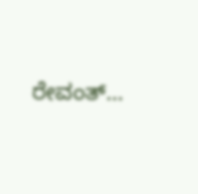ರೇವಂತ್…